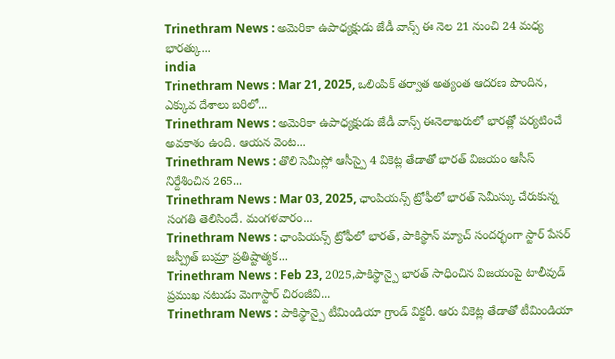Trinethram News : అమెరికా ఉపాధ్యక్షుడు జేడీ వాన్స్ ఈ నెల 21 నుంచి 24 మధ్య భారత్కు...
india
Trinethram News : Mar 21, 2025, ఒలింపిక్ తర్వాత అత్యంత ఆదరణ పొందిన, ఎక్కువ దేశాలు బరిలో...
Trinethram News : అమెరికా ఉపాధ్యక్షుడు జేడీ వాన్స్ ఈనెలాఖరులో భారత్లో పర్యటించే అవకాశం ఉంది. ఆయన వెంట...
Trinethram News : తొలి సెమీస్లో ఆసీస్పై 4 వికెట్ల తేడాతో భారత్ విజయం ఆసీస్ నిర్దేశించిన 265...
Trinethram News : Mar 03, 2025, ఛాంపియన్స్ ట్రోఫీలో భారత్ సెమీస్కు చేరుకున్న సంగతి తెలిసిందే. మంగళవారం...
Trinethram News : ఛాంపియన్స్ ట్రోఫీలో భారత్, పాకిస్థాన్ మ్యాచ్ సందర్భంగా స్టార్ పేసర్ జస్ప్రీత్ బుమ్రా ప్రతిష్టాత్మక...
Trinethram News : Feb 23, 2025,పాకిస్థాన్పై భారత్ సాధించిన విజయంపై టాలీవుడ్ ప్రముఖ నటుడు మెగాస్టార్ చిరంజీవి...
Trinethram News : పాకిస్థాన్పై టీమిండియా గ్రాండ్ విక్టరీ. ఆరు వికెట్ల తేడాతో టీమిండియా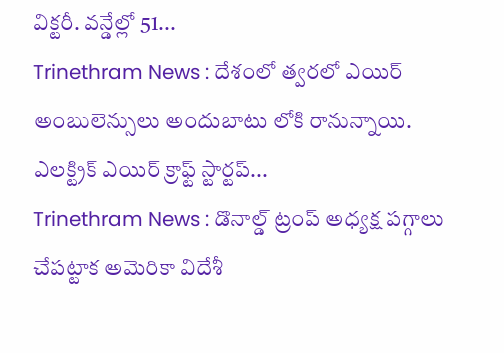విక్టరీ. వన్డేల్లో 51...
Trinethram News : దేశంలో త్వరలో ఎయిర్ అంబులెన్సులు అందుబాటు లోకి రానున్నాయి. ఎలక్ట్రిక్ ఎయిర్ క్రాఫ్ట్ స్టార్టప్...
Trinethram News : డొనాల్డ్ ట్రంప్ అధ్యక్ష పగ్గాలు చేపట్టాక అమెరికా విదేశీ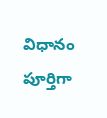విధానం పూర్తిగా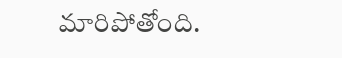మారిపోతోంది.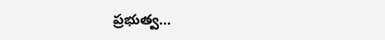ప్రభుత్వ...